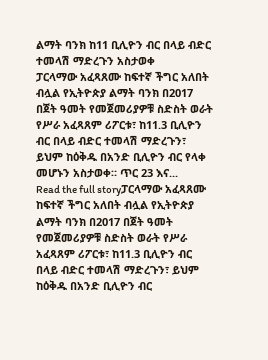ልማት ባንክ ከ11 ቢሊዮን ብር በላይ ብድር ተመላሽ ማድረጉን አስታወቀ
ፓርላማው አፈጻጸሙ ከፍተኛ ችግር አለበት ብሏል የኢትዮጵያ ልማት ባንክ በ2017 በጀት ዓመት የመጀመሪያዎቹ ስድስት ወራት የሥራ አፈጻጸም ሪፖርቱ፣ ከ11.3 ቢሊዮን ብር በላይ ብድር ተመላሽ ማድረጉን፣ ይህም ከዕቅዱ በአንድ ቢሊዮን ብር የላቀ መሆኑን አስታወቀ። ጥር 23 እና...
Read the full storyፓርላማው አፈጻጸሙ ከፍተኛ ችግር አለበት ብሏል የኢትዮጵያ ልማት ባንክ በ2017 በጀት ዓመት የመጀመሪያዎቹ ስድስት ወራት የሥራ አፈጻጸም ሪፖርቱ፣ ከ11.3 ቢሊዮን ብር በላይ ብድር ተመላሽ ማድረጉን፣ ይህም ከዕቅዱ በአንድ ቢሊዮን ብር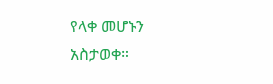የላቀ መሆኑን አስታወቀ።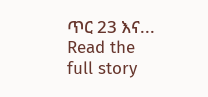ጥር 23 እና...
Read the full story